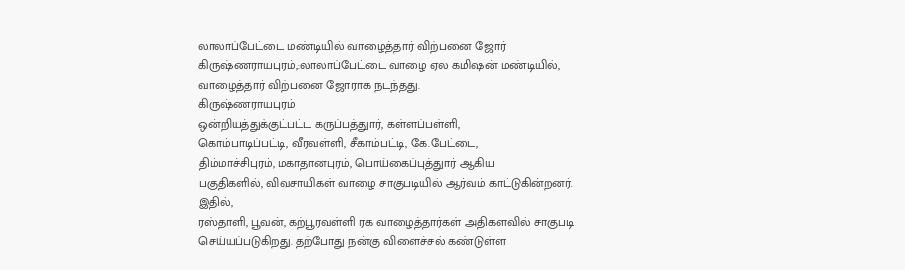லாலாப்பேட்டை மண்டியில் வாழைத்தார் விற்பனை ஜோர்
கிருஷ்ணராயபுரம்,:லாலாப்பேட்டை வாழை ஏல கமிஷன் மண்டியில், வாழைத்தார் விற்பனை ஜோராக நடந்தது.
கிருஷ்ணராயபுரம்
ஒன்றியத்துக்குட்பட்ட கருப்பத்துார், கள்ளப்பள்ளி,
கொம்பாடிப்பட்டி, வீரவள்ளி, சீகாம்பட்டி, கே.பேட்டை,
திம்மாச்சிபுரம், மகாதானபுரம், பொய்கைப்புத்துார் ஆகிய
பகுதிகளில், விவசாயிகள் வாழை சாகுபடியில் ஆர்வம் காட்டுகின்றனர்.
இதில்,
ரஸ்தாளி, பூவன், கற்பூரவள்ளி ரக வாழைத்தார்கள் அதிகளவில் சாகுபடி
செய்யப்படுகிறது. தற்போது நன்கு விளைச்சல் கண்டுள்ள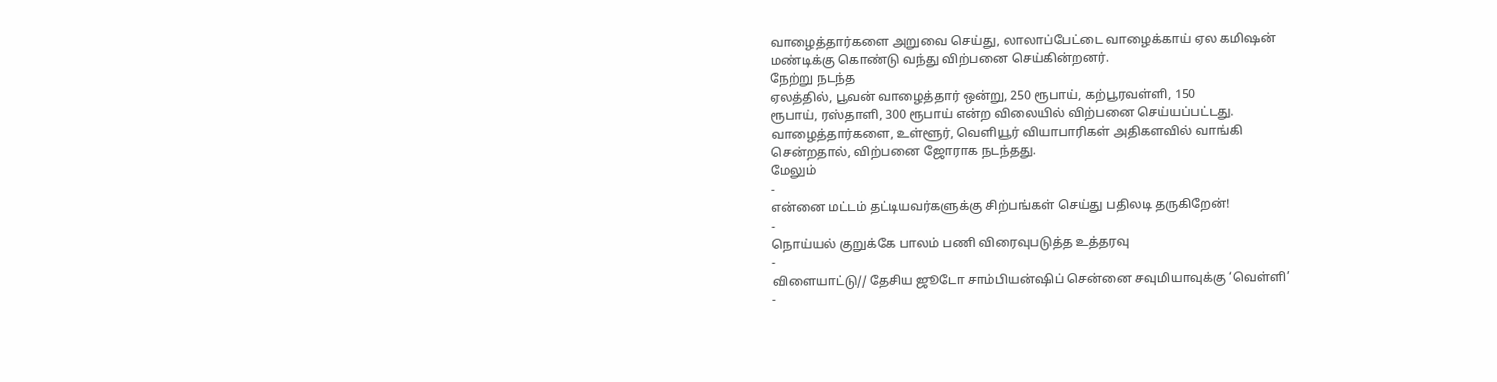வாழைத்தார்களை அறுவை செய்து, லாலாப்பேட்டை வாழைக்காய் ஏல கமிஷன்
மண்டிக்கு கொண்டு வந்து விற்பனை செய்கின்றனர்.
நேற்று நடந்த
ஏலத்தில், பூவன் வாழைத்தார் ஒன்று, 250 ரூபாய், கற்பூரவள்ளி, 150
ரூபாய், ரஸ்தாளி, 300 ரூபாய் என்ற விலையில் விற்பனை செய்யப்பட்டது.
வாழைத்தார்களை, உள்ளூர், வெளியூர் வியாபாரிகள் அதிகளவில் வாங்கி
சென்றதால், விற்பனை ஜோராக நடந்தது.
மேலும்
-
என்னை மட்டம் தட்டியவர்களுக்கு சிற்பங்கள் செய்து பதிலடி தருகிறேன்!
-
நொய்யல் குறுக்கே பாலம் பணி விரைவுபடுத்த உத்தரவு
-
விளையாட்டு// தேசிய ஜூடோ சாம்பியன்ஷிப் சென்னை சவுமியாவுக்கு ‘வெள்ளி’
-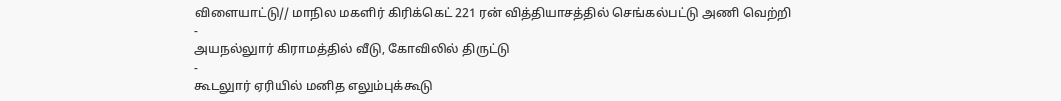விளையாட்டு// மாநில மகளிர் கிரிக்கெட் 221 ரன் வித்தியாசத்தில் செங்கல்பட்டு அணி வெற்றி
-
அயநல்லுார் கிராமத்தில் வீடு, கோவிலில் திருட்டு
-
கூடலுார் ஏரியில் மனித எலும்புக்கூடு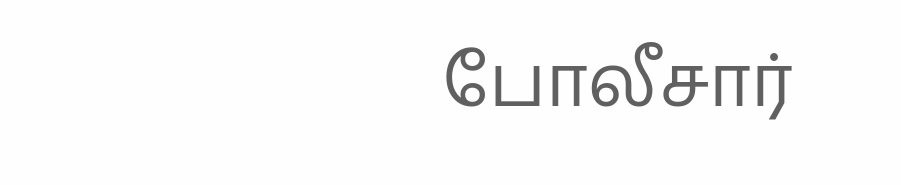போலீசார்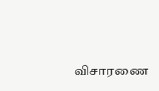விசாரணை